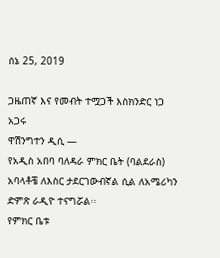ሰኔ 25, 2019

ጋዜጠኛ እና የመብት ተሟጋች እስክንድር ነጋ አጋሩ
ዋሽንግተን ዲሲ —
የአዲስ አበባ ባለዳራ ምክር ቤት (ባልደራስ) አባላቶቼ ለእስር ታደርገውብኛል ሲል ለአሜሪካን ድምጽ ራዲዮ ተናግሯል፡፡
የምክር ቤቱ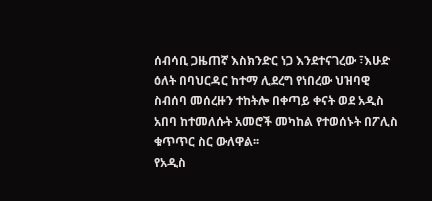ሰብሳቢ ጋዜጠኛ እስክንድር ነጋ እንደተናገረው ፣እሁድ ዕለት በባህርዳር ከተማ ሊደረግ የነበረው ህዝባዊ ስብሰባ መሰረዙን ተከትሎ በቀጣይ ቀናት ወደ አዲስ አበባ ከተመለሱት አመሮች መካከል የተወሰኑት በፖሊስ ቁጥጥር ስር ውለዋል፡፡
የአዲስ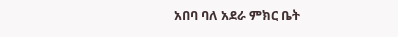አበባ ባለ አደራ ምክር ቤት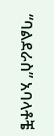“ባልደራስ” አባላቶቼ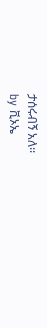ታሰሩብኝ አለ፡፡
by ቪኦኤ